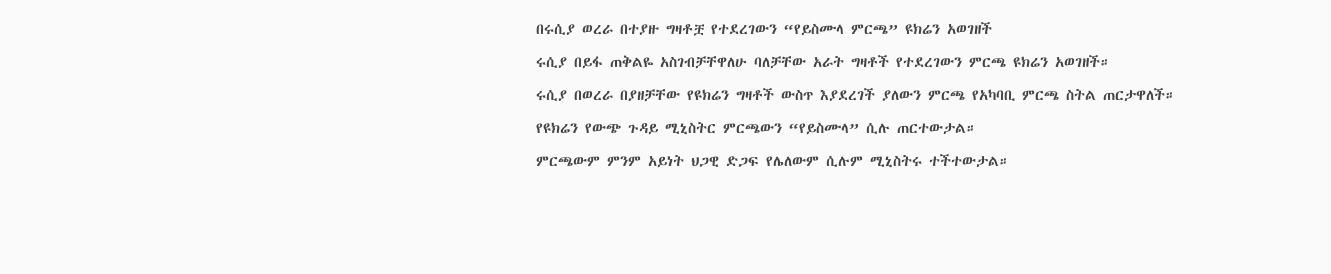በሩሲያ ወረራ በተያዙ ግዛቶቿ የተደረገውን “የይስሙላ ምርጫ” ዩክሬን አወገዘች

ሩሲያ በይፋ ጠቅልዬ አስገብቻቸዋለሁ ባለቻቸው አራት ግዛቶች የተደረገውን ምርጫ ዩክሬን አወገዘች።

ሩሲያ በወረራ በያዘቻቸው የዩክሬን ግዛቶች ውስጥ እያደረገች ያለውን ምርጫ የአካባቢ ምርጫ ስትል ጠርታዋለች።

የዩክሬን የውጭ ጉዳይ ሚኒስትር ምርጫውን “የይስሙላ” ሲሉ ጠርተውታል።

ምርጫውም ምንም አይነት ህጋዊ ድጋፍ የሌለውም ሲሉም ሚኒስትሩ ተችተውታል።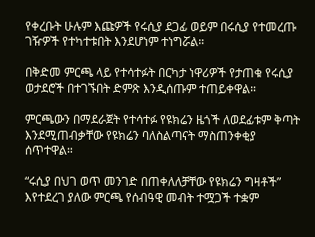የቀረቡት ሁሉም እጩዎች የሩሲያ ደጋፊ ወይም በሩሲያ የተመረጡ ገዥዎች የተካተቱበት እንደሆነም ተነግሯል።

በቅድመ ምርጫ ላይ የተሳተፉት በርካታ ነዋሪዎች የታጠቁ የሩሲያ ወታደሮች በተገኙበት ድምጽ እንዲሰጡም ተጠይቀዋል።

ምርጫውን በማደራጀት የተሳተፉ የዩክሬን ዜጎች ለወደፊቱም ቅጣት እንደሚጠብቃቸው የዩክሬን ባለስልጣናት ማስጠንቀቂያ ሰጥተዋል።

“ሩሲያ በህገ ወጥ መንገድ በጠቀለለቻቸው የዩክሬን ግዛቶች” እየተደረገ ያለው ምርጫ የሰብዓዊ መብት ተሟጋች ተቋም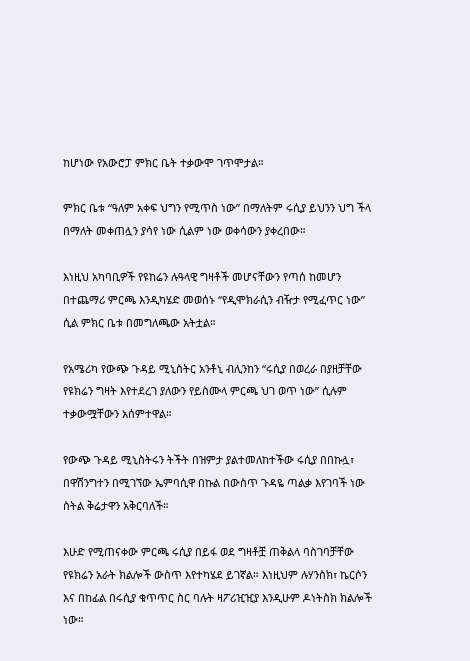ከሆነው የአውሮፓ ምክር ቤት ተቃውሞ ገጥሞታል።

ምክር ቤቱ “ዓለም አቀፍ ህግን የሚጥስ ነው” በማለትም ሩሲያ ይህንን ህግ ችላ በማለት መቀጠሏን ያሳየ ነው ሲልም ነው ወቀሳውን ያቀረበው።

እነዚህ አካባቢዎች የዩከሬን ሉዓላዊ ግዛቶች መሆናቸውን የጣሰ ከመሆን በተጨማሪ ምርጫ እንዲካሄድ መወሰኑ “የዲሞክራሲን ብዥታ የሚፈጥር ነው” ሲል ምክር ቤቱ በመግለጫው አትቷል።

የአሜሪካ የውጭ ጉዳይ ሚኒስትር አንቶኒ ብሊንከን “ሩሲያ በወረራ በያዘቻቸው የዩክሬን ግዛት እየተደረገ ያለውን የይስሙላ ምርጫ ህገ ወጥ ነው” ሲሉም ተቃውሟቸውን አሰምተዋል።

የውጭ ጉዳይ ሚኒስትሩን ትችት በዝምታ ያልተመለከተችው ሩሲያ በበኩሏ፣ በዋሽንግተን በሚገኘው ኤምባሲዋ በኩል በውስጥ ጉዳዬ ጣልቃ እየገባች ነው ስትል ቅሬታዋን አቅርባለች።

እሁድ የሚጠናቀው ምርጫ ሩሲያ በይፋ ወደ ግዛቶቿ ጠቅልላ ባስገባቻቸው የዩክሬን አራት ክልሎች ውስጥ እየተካሄደ ይገኛል። እነዚህም ሉሃንስክ፣ ኬርሶን እና በከፊል በሩሲያ ቁጥጥር ስር ባሉት ዛፖሪዢዢያ እንዲሁም ዶነትስክ ክልሎች ነው።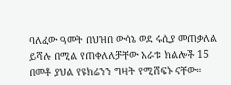ባለፈው ዓመት በህዝበ ውሳኔ ወደ ሩሲያ መጠቃለል ይሻሉ በሚል የጠቀለለቻቸው አራቱ ክልሎች 15 በመቶ ያህል የዩክሬንን ግዛት የሚሸፍኑ ናቸው።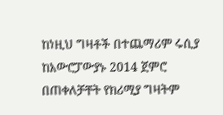ከነዚህ ግዛቶች በተጨማሪም ሩሲያ ከአውሮፓውያኑ 2014 ጀምሮ በጠቀለቻቸት የክሪሚያ ግዛትም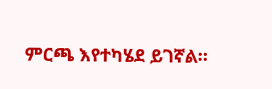ምርጫ እየተካሄደ ይገኛል።